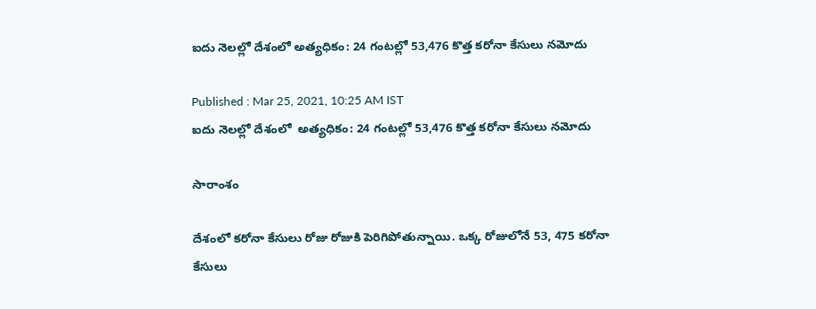ఐదు నెలల్లో దేశంలో అత్యధికం: 24 గంటల్లో 53,476 కొత్త కరోనా కేసులు నమోదు

Published : Mar 25, 2021, 10:25 AM IST
ఐదు నెలల్లో దేశంలో  అత్యధికం: 24 గంటల్లో 53,476 కొత్త కరోనా కేసులు నమోదు

సారాంశం

దేశంలో కరోనా కేసులు రోజు రోజుకి పెరిగిపోతున్నాయి. ఒక్క రోజులోనే 53, 475 కరోనా కేసులు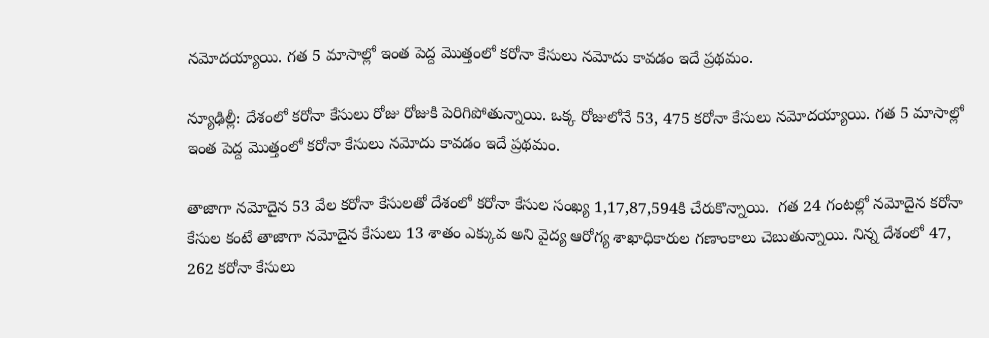నమోదయ్యాయి. గత 5 మాసాల్లో ఇంత పెద్ద మొత్తంలో కరోనా కేసులు నమోదు కావడం ఇదే ప్రథమం.

న్యూఢిల్లీ: దేశంలో కరోనా కేసులు రోజు రోజుకి పెరిగిపోతున్నాయి. ఒక్క రోజులోనే 53, 475 కరోనా కేసులు నమోదయ్యాయి. గత 5 మాసాల్లో ఇంత పెద్ద మొత్తంలో కరోనా కేసులు నమోదు కావడం ఇదే ప్రథమం.

తాజాగా నమోదైన 53 వేల కరోనా కేసులతో దేశంలో కరోనా కేసుల సంఖ్య 1,17,87,594కి చేరుకొన్నాయి.  గత 24 గంటల్లో నమోదైన కరోనా కేసుల కంటే తాజాగా నమోదైన కేసులు 13 శాతం ఎక్కువ అని వైద్య ఆరోగ్య శాఖాధికారుల గణాంకాలు చెబుతున్నాయి. నిన్న దేశంలో 47, 262 కరోనా కేసులు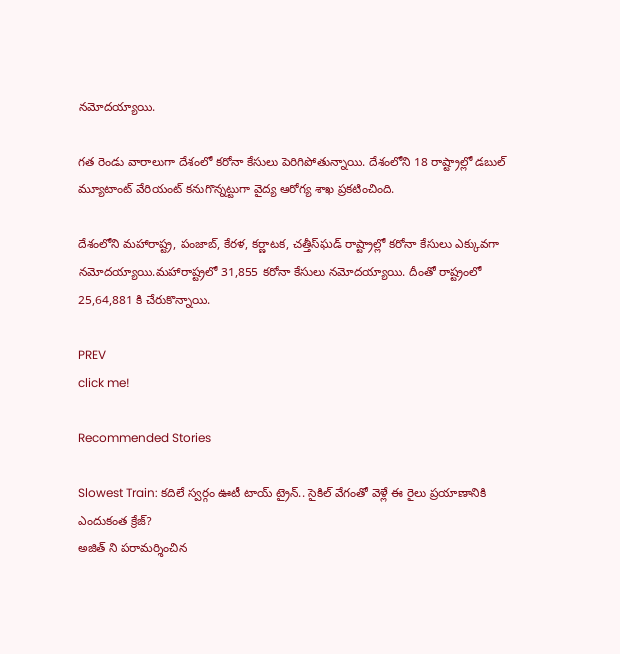నమోదయ్యాయి.

గత రెండు వారాలుగా దేశంలో కరోనా కేసులు పెరిగిపోతున్నాయి. దేశంలోని 18 రాష్ట్రాల్లో డబుల్ మ్యూటాంట్ వేరియంట్ కనుగొన్నట్టుగా వైద్య ఆరోగ్య శాఖ ప్రకటించింది.

దేశంలోని మహారాష్ట్ర, పంజాబ్, కేరళ, కర్ణాటక, చత్తీస్‌ఘడ్ రాష్ట్రాల్లో కరోనా కేసులు ఎక్కువగా నమోదయ్యాయి.మహారాష్ట్రలో 31,855 కరోనా కేసులు నమోదయ్యాయి. దీంతో రాష్ట్రంలో 25,64,881 కి చేరుకొన్నాయి.

PREV
click me!

Recommended Stories

Slowest Train: కదిలే స్వర్గం ఊటీ టాయ్ ట్రైన్.. సైకిల్ వేగంతో వెళ్లే ఈ రైలు ప్రయాణానికి ఎందుకంత క్రేజ్?
అజిత్ ని పరామర్శించిన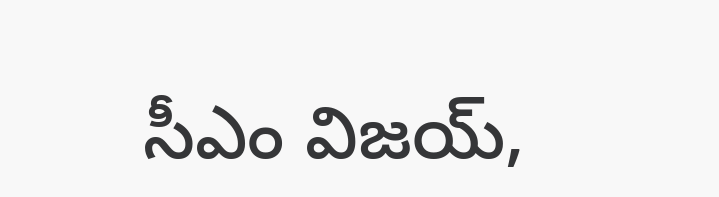సీఎం విజయ్,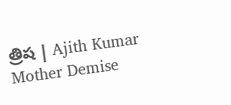త్రిష | Ajith Kumar Mother Demise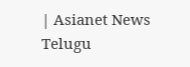| Asianet News Telugu